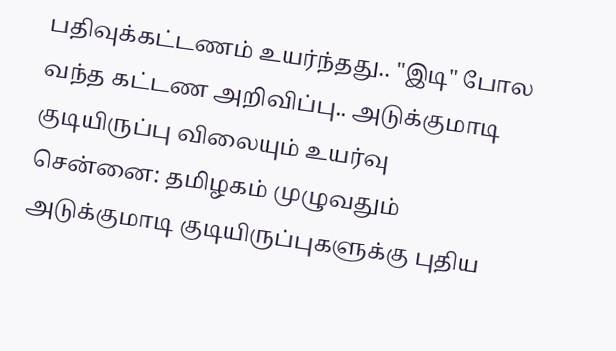பதிவுக்கட்டணம் உயர்ந்தது.. "இடி" போல வந்த கட்டண அறிவிப்பு.. அடுக்குமாடி குடியிருப்பு விலையும் உயர்வு
சென்னை: தமிழகம் முழுவதும் அடுக்குமாடி குடியிருப்புகளுக்கு புதிய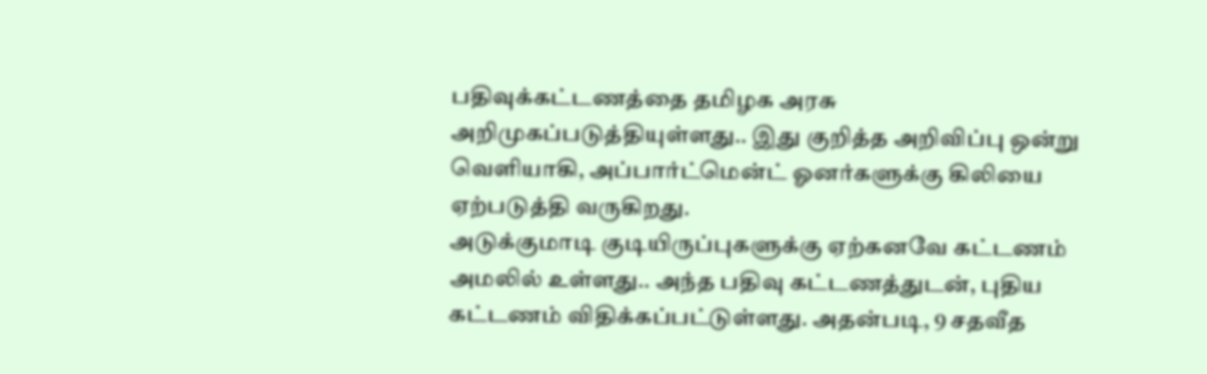பதிவுக்கட்டணத்தை தமிழக அரசு அறிமுகப்படுத்தியுள்ளது.. இது குறித்த அறிவிப்பு ஒன்று வெளியாகி, அப்பார்ட்மென்ட் ஓனர்களுக்கு கிலியை ஏற்படுத்தி வருகிறது.
அடுக்குமாடி குடியிருப்புகளுக்கு ஏற்கனவே கட்டணம் அமலில் உள்ளது.. அந்த பதிவு கட்டணத்துடன், புதிய கட்டணம் விதிக்கப்பட்டுள்ளது. அதன்படி, 9 சதவீத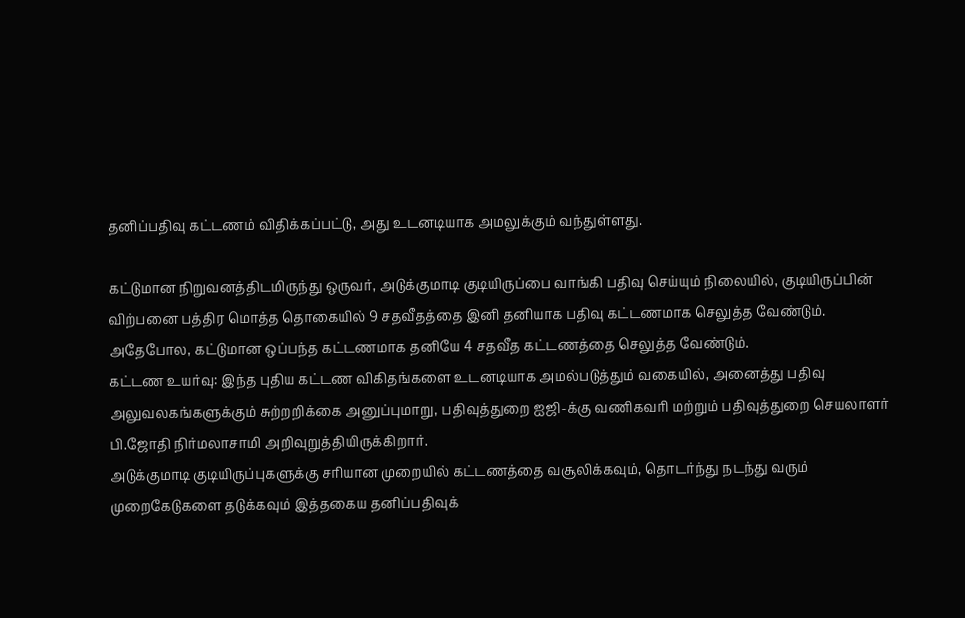தனிப்பதிவு கட்டணம் விதிக்கப்பட்டு, அது உடனடியாக அமலுக்கும் வந்துள்ளது.

கட்டுமான நிறுவனத்திடமிருந்து ஒருவர், அடுக்குமாடி குடியிருப்பை வாங்கி பதிவு செய்யும் நிலையில், குடியிருப்பின் விற்பனை பத்திர மொத்த தொகையில் 9 சதவீதத்தை இனி தனியாக பதிவு கட்டணமாக செலுத்த வேண்டும். அதேபோல, கட்டுமான ஒப்பந்த கட்டணமாக தனியே 4 சதவீத கட்டணத்தை செலுத்த வேண்டும்.
கட்டண உயர்வு: இந்த புதிய கட்டண விகிதங்களை உடனடியாக அமல்படுத்தும் வகையில், அனைத்து பதிவு அலுவலகங்களுக்கும் சுற்றறிக்கை அனுப்புமாறு, பதிவுத்துறை ஐஜி-க்கு வணிகவரி மற்றும் பதிவுத்துறை செயலாளர் பி.ஜோதி நிர்மலாசாமி அறிவுறுத்தியிருக்கிறார்.
அடுக்குமாடி குடியிருப்புகளுக்கு சரியான முறையில் கட்டணத்தை வசூலிக்கவும், தொடர்ந்து நடந்து வரும் முறைகேடுகளை தடுக்கவும் இத்தகைய தனிப்பதிவுக்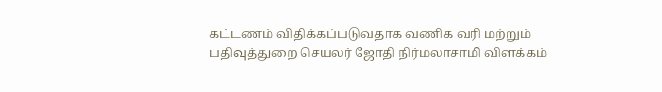கட்டணம் விதிக்கப்படுவதாக வணிக வரி மற்றும் பதிவுத்துறை செயலர் ஜோதி நிர்மலாசாமி விளக்கம்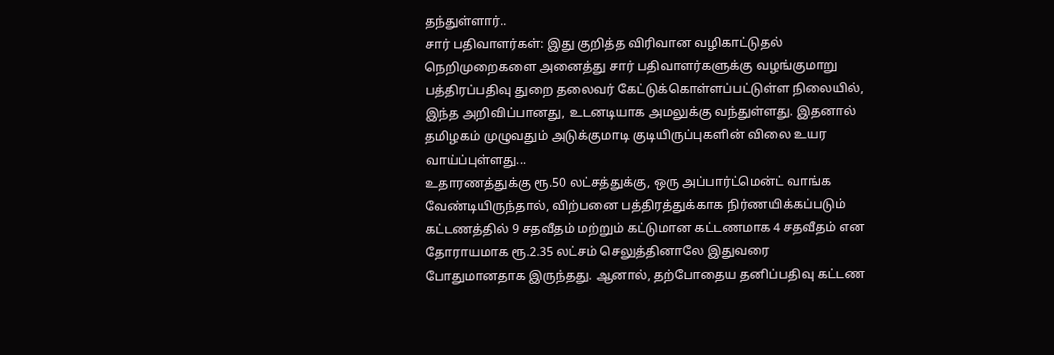தந்துள்ளார்..
சார் பதிவாளர்கள்: இது குறித்த விரிவான வழிகாட்டுதல் நெறிமுறைகளை அனைத்து சார் பதிவாளர்களுக்கு வழங்குமாறு பத்திரப்பதிவு துறை தலைவர் கேட்டுக்கொள்ளப்பட்டுள்ள நிலையில், இந்த அறிவிப்பானது, உடனடியாக அமலுக்கு வந்துள்ளது. இதனால் தமிழகம் முழுவதும் அடுக்குமாடி குடியிருப்புகளின் விலை உயர வாய்ப்புள்ளது...
உதாரணத்துக்கு ரூ.50 லட்சத்துக்கு, ஒரு அப்பார்ட்மென்ட் வாங்க வேண்டியிருந்தால், விற்பனை பத்திரத்துக்காக நிர்ணயிக்கப்படும் கட்டணத்தில் 9 சதவீதம் மற்றும் கட்டுமான கட்டணமாக 4 சதவீதம் என தோராயமாக ரூ.2.35 லட்சம் செலுத்தினாலே இதுவரை போதுமானதாக இருந்தது. ஆனால், தற்போதைய தனிப்பதிவு கட்டண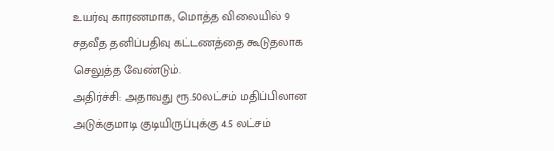உயர்வு காரணமாக, மொத்த விலையில் 9 சதவீத தனிப்பதிவு கட்டணத்தை கூடுதலாக செலுத்த வேண்டும்.
அதிர்ச்சி: அதாவது ரூ.50லட்சம் மதிப்பிலான அடுக்குமாடி குடியிருப்புக்கு 4.5 லட்சம்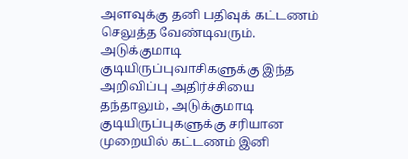அளவுக்கு தனி பதிவுக் கட்டணம் செலுத்த வேண்டிவரும். அடுக்குமாடி குடியிருப்புவாசிகளுக்கு இந்த அறிவிப்பு அதிர்ச்சியை தந்தாலும், அடுக்குமாடி குடியிருப்புகளுக்கு சரியான முறையில் கட்டணம் இனி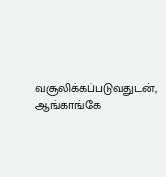வசூலிக்கப்படுவதுடன், ஆங்காங்கே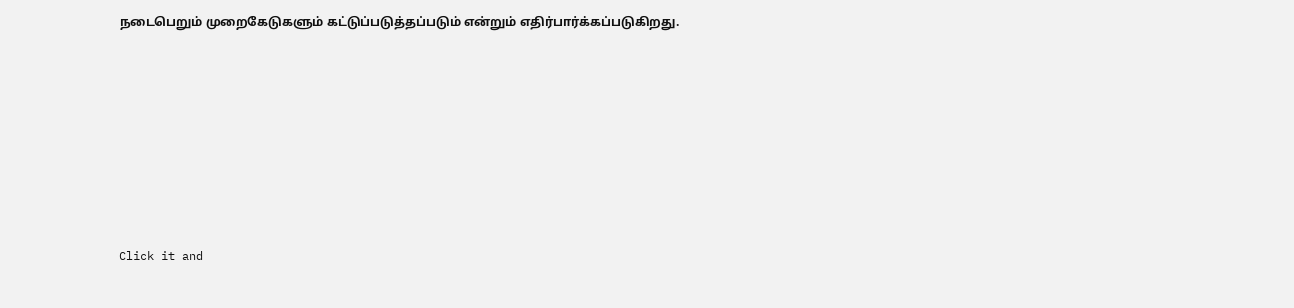நடைபெறும் முறைகேடுகளும் கட்டுப்படுத்தப்படும் என்றும் எதிர்பார்க்கப்படுகிறது.












Click it and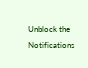Unblock the Notifications